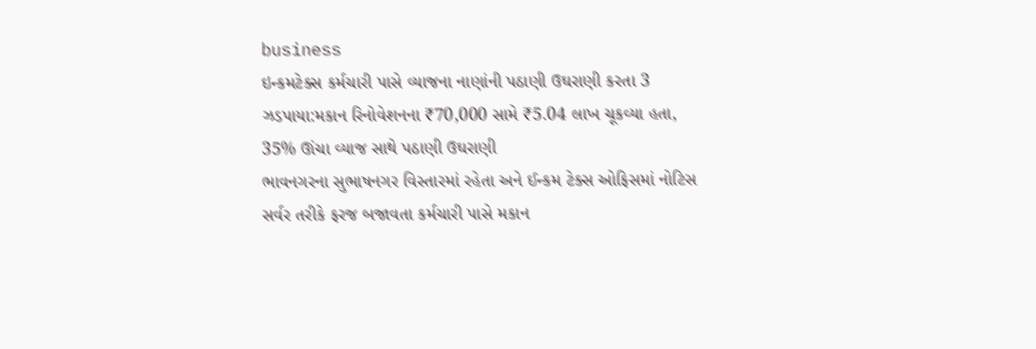business
ઇન્કમટેક્સ કર્મચારી પાસે વ્યાજના નાણાંની પઠાણી ઉઘરાણી કરતા 3 ઝડપાયા:મકાન રિનોવેશનના ₹70,000 સામે ₹5.04 લાખ ચૂકવ્યા હતા, 35% ઊંચા વ્યાજ સાથે પઠાણી ઉઘરાણી
ભાવનગરના સુભાષનગર વિસ્તારમાં રહેતા અને ઈન્કમ ટેક્સ ઓફિસમાં નોટિસ સર્વર તરીકે ફરજ બજાવતા કર્મચારી પાસે મકાન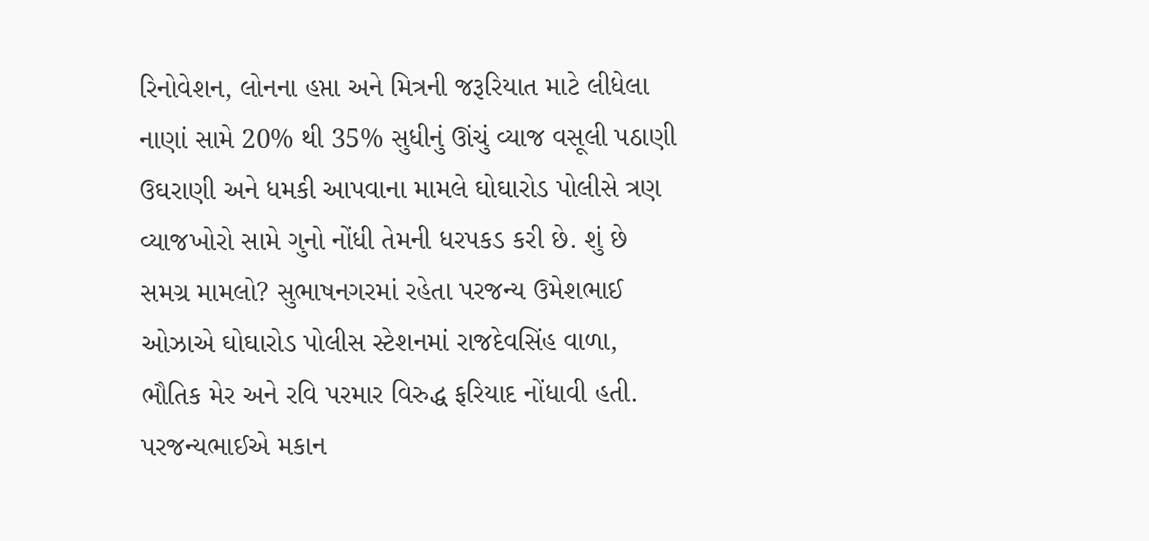રિનોવેશન, લોનના હપ્તા અને મિત્રની જરૂરિયાત માટે લીધેલા નાણાં સામે 20% થી 35% સુધીનું ઊંચું વ્યાજ વસૂલી પઠાણી ઉઘરાણી અને ધમકી આપવાના મામલે ઘોઘારોડ પોલીસે ત્રણ વ્યાજખોરો સામે ગુનો નોંધી તેમની ધરપકડ કરી છે. શું છે સમગ્ર મામલો? સુભાષનગરમાં રહેતા પરજન્ય ઉમેશભાઈ ઓઝાએ ઘોઘારોડ પોલીસ સ્ટેશનમાં રાજદેવસિંહ વાળા, ભૌતિક મેર અને રવિ પરમાર વિરુદ્ધ ફરિયાદ નોંધાવી હતી. પરજન્યભાઈએ મકાન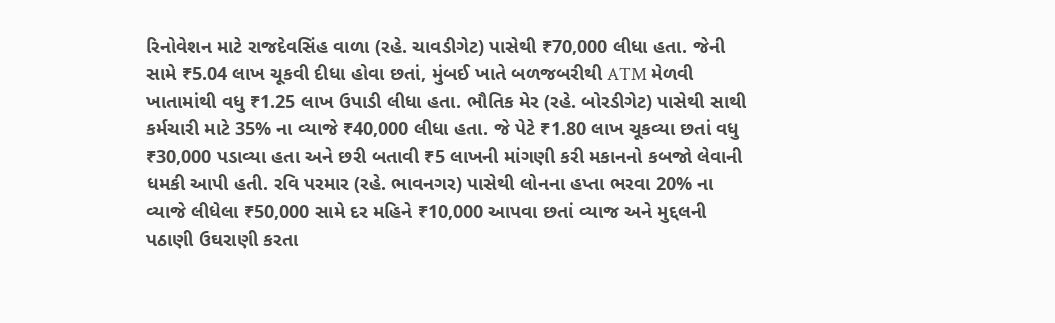રિનોવેશન માટે રાજદેવસિંહ વાળા (રહે. ચાવડીગેટ) પાસેથી ₹70,000 લીધા હતા. જેની સામે ₹5.04 લાખ ચૂકવી દીધા હોવા છતાં, મુંબઈ ખાતે બળજબરીથી ATM મેળવી ખાતામાંથી વધુ ₹1.25 લાખ ઉપાડી લીધા હતા. ભૌતિક મેર (રહે. બોરડીગેટ) પાસેથી સાથી કર્મચારી માટે 35% ના વ્યાજે ₹40,000 લીધા હતા. જે પેટે ₹1.80 લાખ ચૂકવ્યા છતાં વધુ ₹30,000 પડાવ્યા હતા અને છરી બતાવી ₹5 લાખની માંગણી કરી મકાનનો કબજો લેવાની ધમકી આપી હતી. રવિ પરમાર (રહે. ભાવનગર) પાસેથી લોનના હપ્તા ભરવા 20% ના વ્યાજે લીધેલા ₹50,000 સામે દર મહિને ₹10,000 આપવા છતાં વ્યાજ અને મુદ્દલની પઠાણી ઉઘરાણી કરતા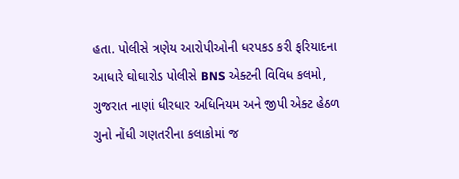હતા. પોલીસે ત્રણેય આરોપીઓની ધરપકડ કરી ફરિયાદના આધારે ઘોઘારોડ પોલીસે BNS એક્ટની વિવિધ કલમો, ગુજરાત નાણાં ધીરધાર અધિનિયમ અને જીપી એક્ટ હેઠળ ગુનો નોંધી ગણતરીના કલાકોમાં જ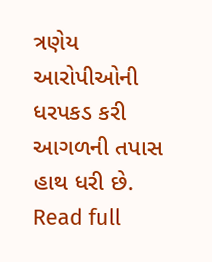ત્રણેય આરોપીઓની ધરપકડ કરી આગળની તપાસ હાથ ધરી છે.
Read full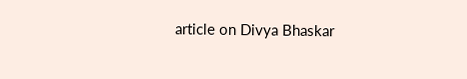article on Divya Bhaskar